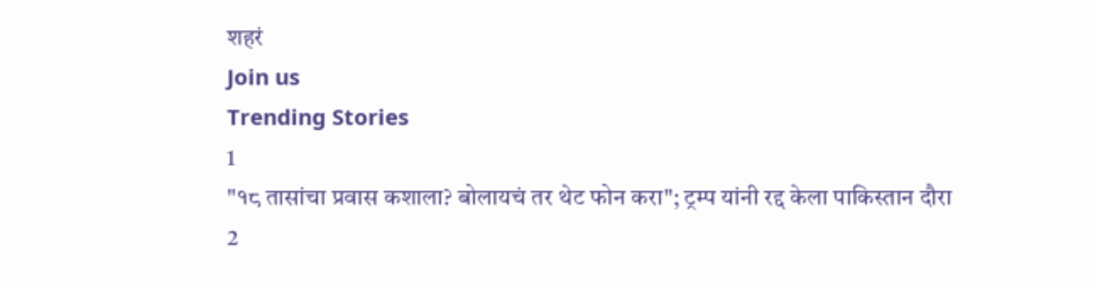शहरं
Join us
Trending Stories
1
"१८ तासांचा प्रवास कशाला? बोलायचं तर थेट फोन करा"; ट्रम्प यांनी रद्द केला पाकिस्तान दौरा
2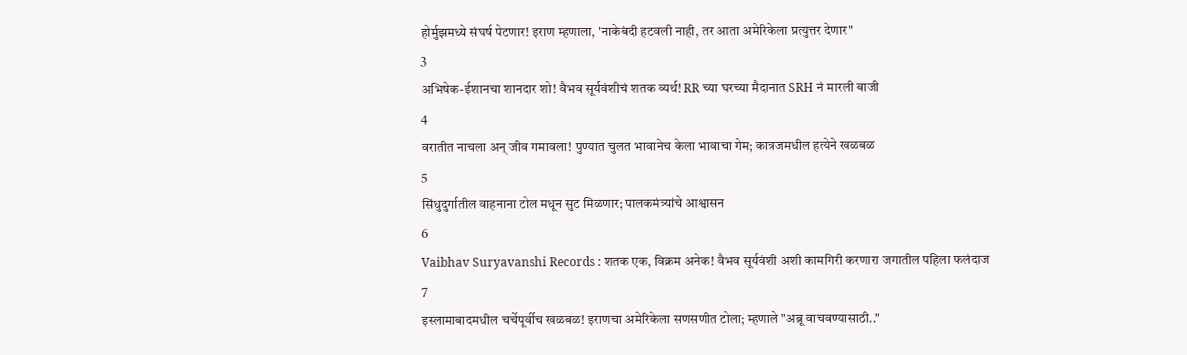होर्मुझमध्ये संघर्ष पेटणार! इराण म्हणाला, 'नाकेबंदी हटवली नाही, तर आता अमेरिकेला प्रत्युत्तर देणार"
3
अभिषेक-ईशानचा शानदार शो! वैभव सूर्यवंशीचं शतक व्यर्थ! RR च्या घरच्या मैदानात SRH नं मारली बाजी
4
वरातीत नाचला अन् जीव गमावला! पुण्यात चुलत भावानेच केला भावाचा गेम; कात्रजमधील हत्येने खळबळ
5
सिंधुदुर्गातील वाहनाना टोल मधून सुट मिळणार; पालकमंत्र्यांचे आश्वासन
6
Vaibhav Suryavanshi Records : शतक एक, विक्रम अनेक! वैभव सूर्यवंशी अशी कामगिरी करणारा जगातील पहिला फलंदाज
7
इस्लामाबादमधील चर्चेपूर्वीच खळबळ! इराणचा अमेरिकेला सणसणीत टोला; म्हणाले "अब्रू वाचवण्यासाठी.."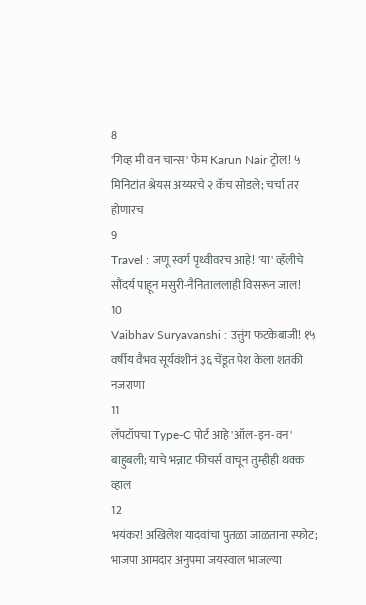8
'गिव्ह मी वन चान्स' फेम Karun Nair ट्रोल! ५ मिनिटांत श्रेयस अय्यरचे २ कॅच सोडले; चर्चा तर होणारच
9
Travel : जणू स्वर्ग पृथ्वीवरच आहे! 'या' व्हॅलीचे सौंदर्य पाहून मसुरी-नैनिताललाही विसरून जाल!
10
Vaibhav Suryavanshi : उत्तुंग फटकेबाजी! १५ वर्षीय वैभव सूर्यवंशीनं ३६ चेंडूत पेश केला शतकी नजराणा
11
लॅपटॉपचा Type-C पोर्ट आहे 'ऑल-इन-वन' बाहुबली; याचे भन्नाट फीचर्स वाचून तुम्हीही थक्क व्हाल
12
भयंकर! अखिलेश यादवांचा पुतळा जाळताना स्फोट; भाजपा आमदार अनुपमा जयस्वाल भाजल्या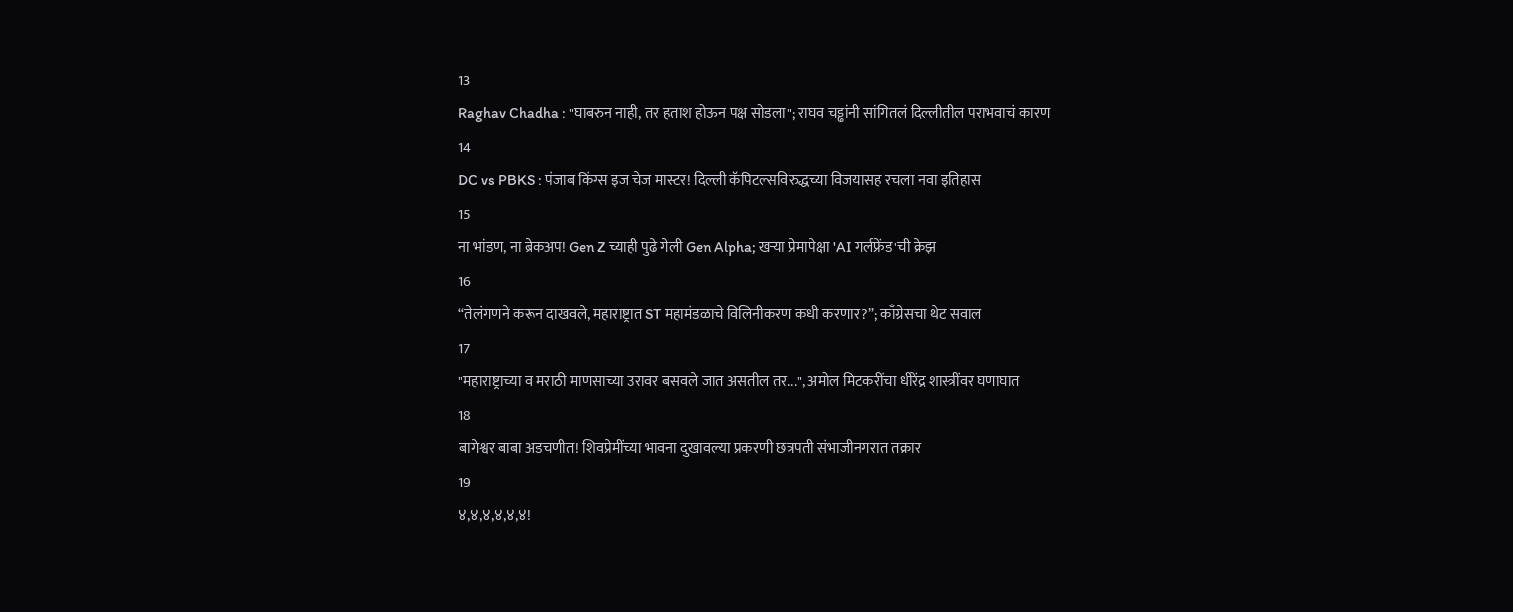13
Raghav Chadha : "घाबरुन नाही, तर हताश होऊन पक्ष सोडला"; राघव चड्ढांनी सांगितलं दिल्लीतील पराभवाचं कारण
14
DC vs PBKS : पंजाब किंग्स इज चेज मास्टर! दिल्ली कॅपिटल्सविरुद्धच्या विजयासह रचला नवा इतिहास
15
ना भांडण, ना ब्रेकअप! Gen Z च्याही पुढे गेली Gen Alpha; खऱ्या प्रेमापेक्षा 'AI गर्लफ्रेंड'ची क्रेझ
16
“तेलंगणने करून दाखवले, महाराष्ट्रात ST महामंडळाचे विलिनीकरण कधी करणार?”; काँग्रेसचा थेट सवाल
17
"महाराष्ट्राच्या व मराठी माणसाच्या उरावर बसवले जात असतील तर...", अमोल मिटकरींचा धीरेंद्र शास्त्रींवर घणाघात
18
बागेश्वर बाबा अडचणीत! शिवप्रेमींच्या भावना दुखावल्या प्रकरणी छत्रपती संभाजीनगरात तक्रार
19
४,४,४,४,४,४!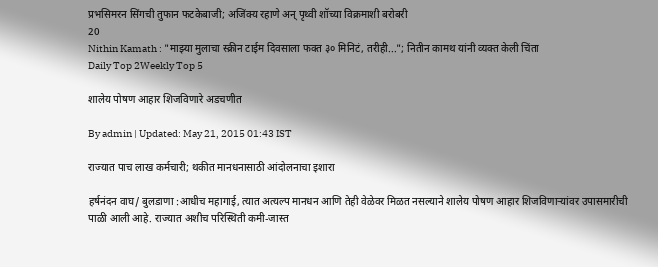प्रभसिमरन सिंगची तुफान फटकेबाजी; अजिंक्य रहाणे अन् पृथ्वी शॉच्या विक्रमाशी बरोबरी
20
Nithin Kamath : "माझ्या मुलाचा स्क्रीन टाईम दिवसाला फक्त ३० मिनिटं, तरीही..."; नितीन कामथ यांनी व्यक्त केली चिंता
Daily Top 2Weekly Top 5

शालेय पोषण आहार शिजविणारे अडचणीत

By admin | Updated: May 21, 2015 01:43 IST

राज्यात पाच लाख कर्मचारी; थकीत मानधनासाठी आंदोलनाचा इशारा

हर्षनंदन वाघ/ बुलडाणा :आधीच महागाई, त्यात अत्यल्प मानधन आणि तेही वेळेवर मिळत नसल्याने शालेय पोषण आहार शिजविणार्‍यांवर उपासमारीची पाळी आली आहे. राज्यात अशीच परिस्थिती कमी-जास्त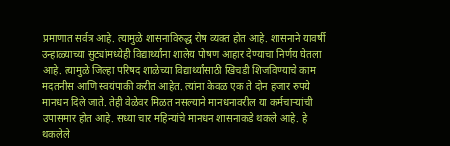प्रमाणात सर्वत्र आहे. त्यामुळे शासनाविरुद्ध रोष व्यक्त होत आहे. शासनाने यावर्षी उन्हाळ्याच्या सुट्यांमध्येही विद्यार्थ्यांना शालेय पोषण आहार देण्याचा निर्णय घेतला आहे. त्यामुळे जिल्हा परिषद शाळेच्या विद्यार्थ्यांसाठी खिचडी शिजविण्याचे काम मदतनीस आणि स्वयंपाकी करीत आहेत. त्यांना केवळ एक ते दोन हजार रुपये मानधन दिले जाते. तेही वेळेवर मिळत नसल्याने मानधनावरील या कर्मचार्‍यांची उपासमार होत आहे. सध्या चार महिन्यांचे मानधन शासनाकडे थकले आहे. हे थकलेले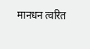मानधन त्वरित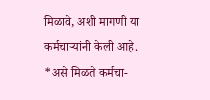मिळावे, अशी मागणी या कर्मचार्‍यांनी केली आहे. *असे मिळते कर्मचा-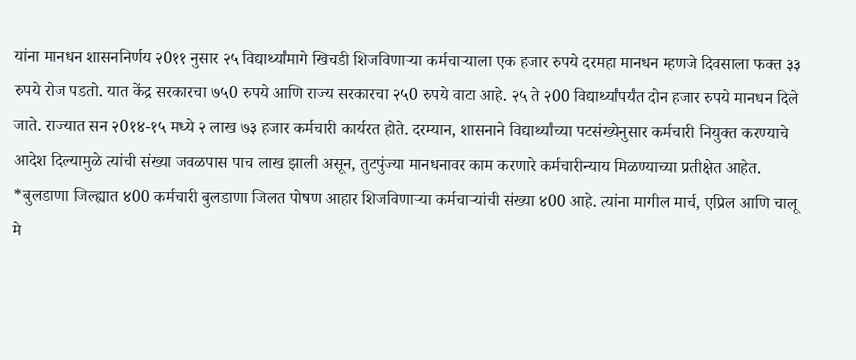यांना मानधन शासननिर्णय २0११ नुसार २५ विद्यार्थ्यांमागे खिचडी शिजविणार्‍या कर्मचार्‍याला एक हजार रुपये दरमहा मानधन म्हणजे दिवसाला फक्त ३३ रुपये रोज पडतो. यात केंद्र सरकारचा ७५0 रुपये आणि राज्य सरकारचा २५0 रुपये वाटा आहे. २५ ते २00 विद्यार्थ्यांपर्यंत दोन हजार रुपये मानधन दिले जाते. राज्यात सन २0१४-१५ मध्ये २ लाख ७३ हजार कर्मचारी कार्यरत होते. दरम्यान, शासनाने विद्यार्थ्यांच्या पटसंख्येनुसार कर्मचारी नियुक्त करण्याचे आदेश दिल्यामुळे त्यांची संख्या जवळपास पाच लाख झाली असून, तुटपुंज्या मानधनावर काम करणारे कर्मचारीन्याय मिळण्याच्या प्रतीक्षेत आहेत. *बुलडाणा जिल्ह्यात ४00 कर्मचारी बुलडाणा जिलत पोषण आहार शिजविणार्‍या कर्मचार्‍यांची संख्या ४00 आहे. त्यांना मागील मार्च, एप्रिल आणि चालू मे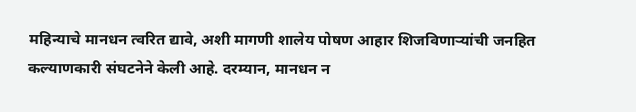महिन्याचे मानधन त्वरित द्यावे, अशी मागणी शालेय पोषण आहार शिजविणार्‍यांची जनहित कल्याणकारी संघटनेने केली आहे. दरम्यान, मानधन न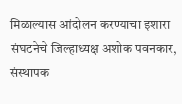मिळाल्यास आंदोलन करण्याचा इशारा संघटनेचे जिल्हाध्यक्ष अशोक पवनकार, संस्थापक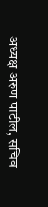अध्यक्ष अरुण पाटील, सचिव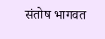संतोष भागवत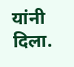यांनी दिला.